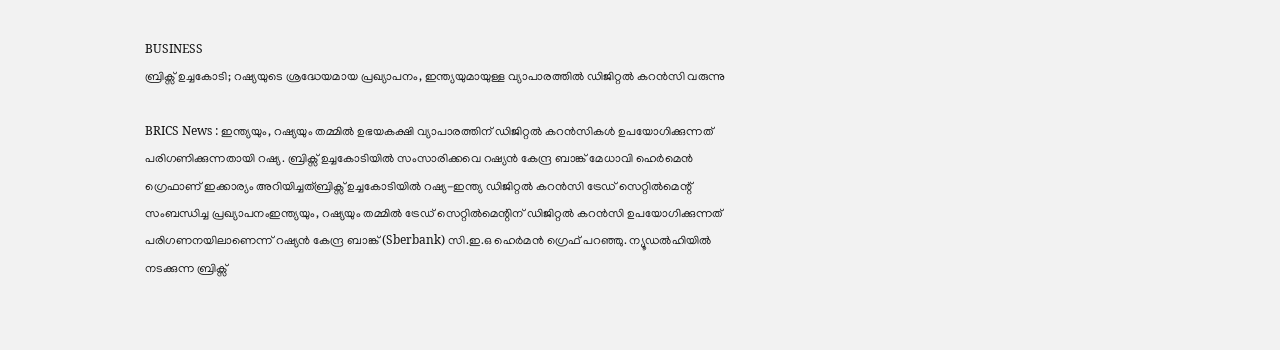BUSINESS
ബ്രിക്സ് ഉച്ചകോടി; റഷ്യയുടെ ശ്രദ്ധേയമായ പ്രഖ്യാപനം, ഇന്ത്യയുമായുള്ള വ്യാപാരത്തിൽ ഡിജിറ്റൽ കറൻസി വരുന്നു

BRICS News : ഇന്ത്യയും, റഷ്യയും തമ്മിൽ ഉഭയകക്ഷി വ്യാപാരത്തിന് ഡിജിറ്റൽ കറൻസികൾ ഉപയോഗിക്കുന്നത് പരിഗണിക്കുന്നതായി റഷ്യ. ബ്രിക്സ് ഉച്ചകോടിയിൽ സംസാരിക്കവെ റഷ്യൻ കേന്ദ്ര ബാങ്ക് മേധാവി ഹെർമെൻ ഗ്രെഫാണ് ഇക്കാര്യം അറിയിച്ചത്ബ്രിക്സ് ഉച്ചകോടിയിൽ റഷ്യ-ഇന്ത്യ ഡിജിറ്റൽ കറൻസി ട്രേഡ് സെറ്റിൽമെന്റ് സംബന്ധിച്ച പ്രഖ്യാപനംഇന്ത്യയും, റഷ്യയും തമ്മിൽ ട്രേഡ് സെറ്റിൽമെന്റിന് ഡിജിറ്റൽ കറൻസി ഉപയോഗിക്കുന്നത് പരിഗണനയിലാണെന്ന് റഷ്യൻ കേന്ദ്ര ബാങ്ക് (Sberbank) സി.ഇ.ഒ ഹെർമൻ ഗ്രെഫ് പറഞ്ഞു. ന്യൂഡൽഹിയിൽ നടക്കുന്ന ബ്രിക്സ്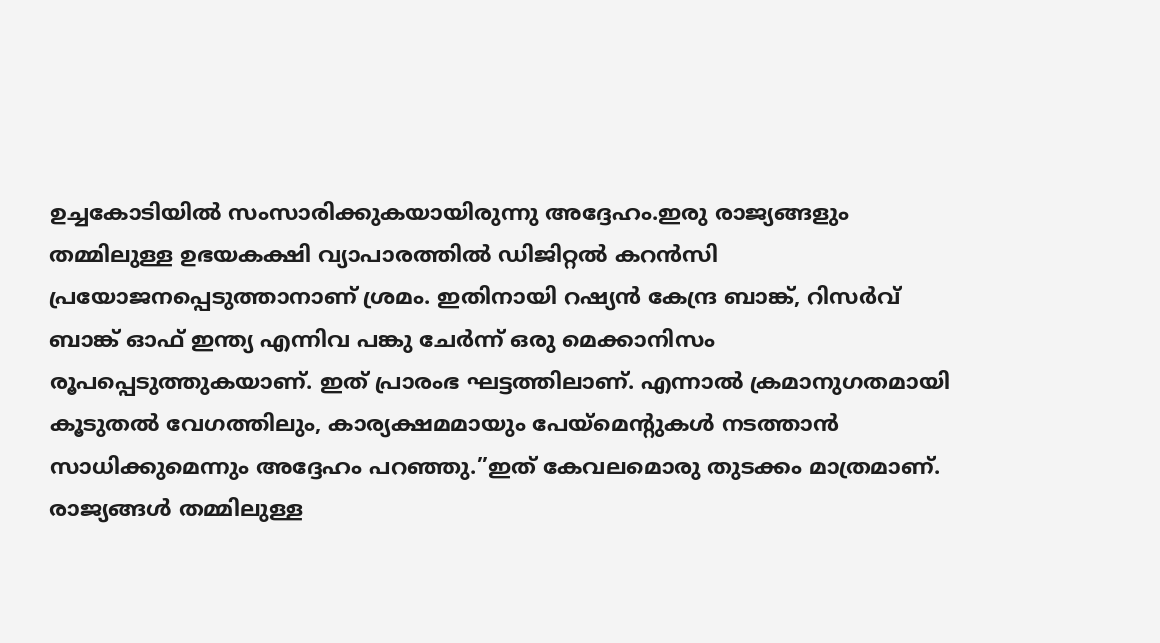ഉച്ചകോടിയിൽ സംസാരിക്കുകയായിരുന്നു അദ്ദേഹം.ഇരു രാജ്യങ്ങളും തമ്മിലുള്ള ഉഭയകക്ഷി വ്യാപാരത്തിൽ ഡിജിറ്റൽ കറൻസി പ്രയോജനപ്പെടുത്താനാണ് ശ്രമം. ഇതിനായി റഷ്യൻ കേന്ദ്ര ബാങ്ക്, റിസർവ് ബാങ്ക് ഓഫ് ഇന്ത്യ എന്നിവ പങ്കു ചേർന്ന് ഒരു മെക്കാനിസം രൂപപ്പെടുത്തുകയാണ്. ഇത് പ്രാരംഭ ഘട്ടത്തിലാണ്. എന്നാൽ ക്രമാനുഗതമായി കൂടുതൽ വേഗത്തിലും, കാര്യക്ഷമമായും പേയ്മെന്റുകൾ നടത്താൻ സാധിക്കുമെന്നും അദ്ദേഹം പറഞ്ഞു.”ഇത് കേവലമൊരു തുടക്കം മാത്രമാണ്. രാജ്യങ്ങൾ തമ്മിലുള്ള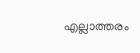എല്ലാത്തരം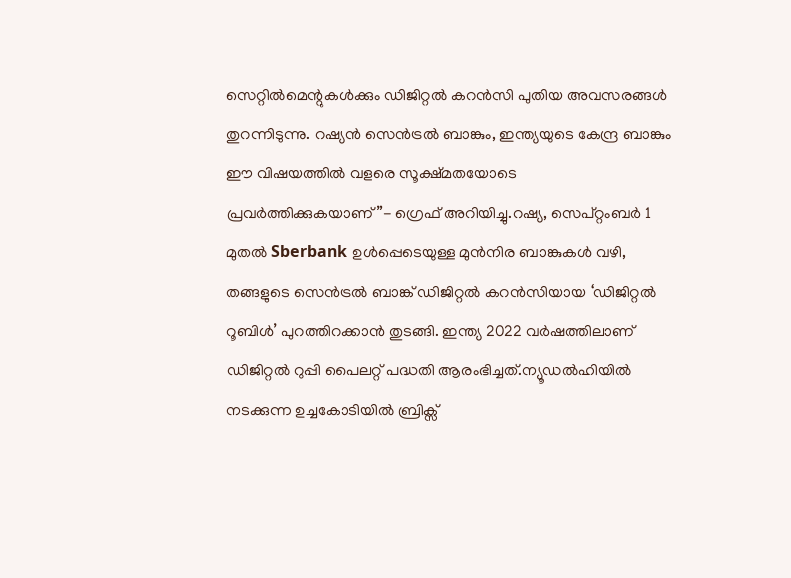സെറ്റിൽമെന്റുകൾക്കും ഡിജിറ്റൽ കറൻസി പുതിയ അവസരങ്ങൾ തുറന്നിടുന്നു. റഷ്യൻ സെൻട്രൽ ബാങ്കും, ഇന്ത്യയുടെ കേന്ദ്ര ബാങ്കും ഈ വിഷയത്തിൽ വളരെ സൂക്ഷ്മതയോടെ പ്രവർത്തിക്കുകയാണ്”- ഗ്രെഫ് അറിയിച്ചു.റഷ്യ, സെപ്റ്റംബർ 1 മുതൽ Sberbank ഉൾപ്പെടെയുള്ള മുൻനിര ബാങ്കുകൾ വഴി, തങ്ങളുടെ സെൻട്രൽ ബാങ്ക് ഡിജിറ്റൽ കറൻസിയായ ‘ഡിജിറ്റൽ റൂബിൾ’ പുറത്തിറക്കാൻ തുടങ്ങി. ഇന്ത്യ 2022 വർഷത്തിലാണ് ഡിജിറ്റൽ റുപ്പി പൈലറ്റ് പദ്ധതി ആരംഭിച്ചത്.ന്യൂഡൽഹിയിൽ നടക്കുന്ന ഉച്ചകോടിയിൽ ബ്രിക്സ്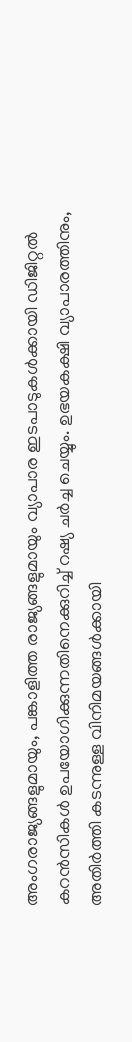അംഗരാജ്യങ്ങളുമായും, പങ്കാളിത്ത രാജ്യങ്ങളുമായും വ്യാപാര ഇടപാടുകൾക്കായി ഡിജിറ്റൽ കറൻസികൾ ഉപയോഗിക്കുന്നതിനെക്കുറിച്ച് റഷ്യ ചർച്ച ചെയ്യും. ഉഭയകക്ഷി വ്യാപാരത്തിനും, അതിർത്തി കടന്നുള്ള വിനിമയങ്ങൾക്കായി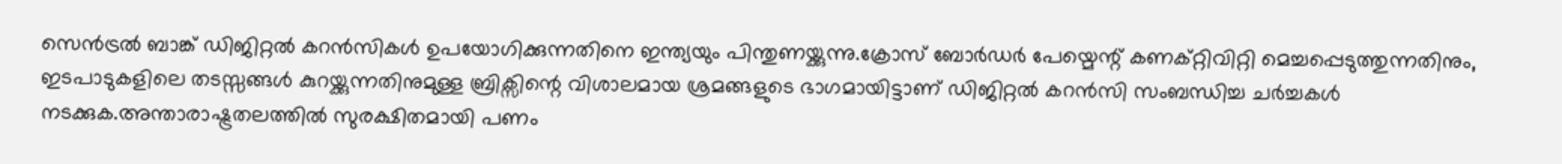സെൻട്രൽ ബാങ്ക് ഡിജിറ്റൽ കറൻസികൾ ഉപയോഗിക്കുന്നതിനെ ഇന്ത്യയും പിന്തുണയ്ക്കുന്നു.ക്രോസ് ബോർഡർ പേയ്മെന്റ് കണക്റ്റിവിറ്റി മെച്ചപ്പെടുത്തുന്നതിനും, ഇടപാടുകളിലെ തടസ്സങ്ങൾ കുറയ്ക്കുന്നതിനുമുള്ള ബ്രിക്സിന്റെ വിശാലമായ ശ്രമങ്ങളുടെ ഭാഗമായിട്ടാണ് ഡിജിറ്റൽ കറൻസി സംബന്ധിച്ച ചർച്ചകൾ നടക്കുക.അന്താരാഷ്ട്രതലത്തിൽ സുരക്ഷിതമായി പണം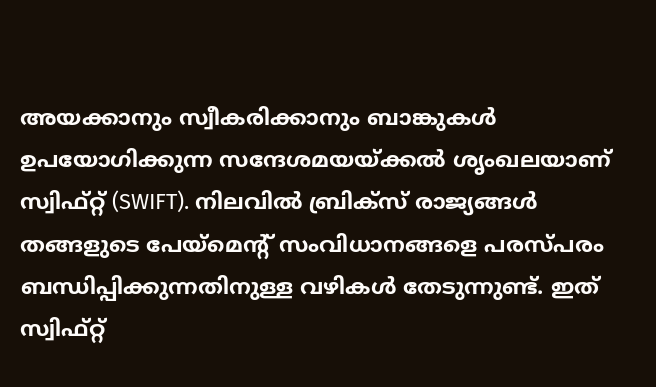അയക്കാനും സ്വീകരിക്കാനും ബാങ്കുകൾ ഉപയോഗിക്കുന്ന സന്ദേശമയയ്ക്കൽ ശൃംഖലയാണ് സ്വിഫ്റ്റ് (SWIFT). നിലവിൽ ബ്രിക്സ് രാജ്യങ്ങൾ തങ്ങളുടെ പേയ്മെന്റ് സംവിധാനങ്ങളെ പരസ്പരം ബന്ധിപ്പിക്കുന്നതിനുള്ള വഴികൾ തേടുന്നുണ്ട്. ഇത് സ്വിഫ്റ്റ്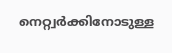നെറ്റ്വർക്കിനോടുള്ള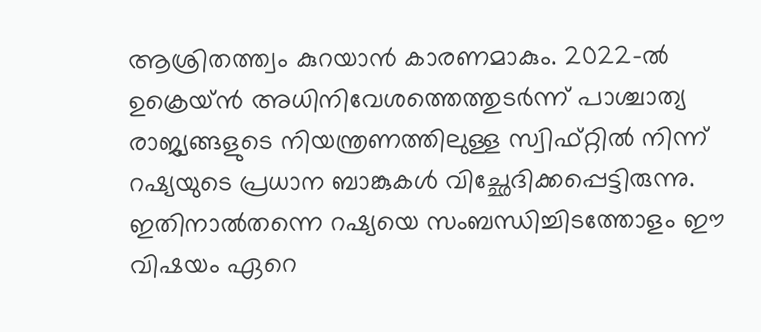ആശ്രിതത്ത്വം കുറയാൻ കാരണമാകും. 2022-ൽ ഉക്രെയ്ൻ അധിനിവേശത്തെത്തുടർന്ന് പാശ്ചാത്യ രാജ്യങ്ങളുടെ നിയന്ത്രണത്തിലുള്ള സ്വിഫ്റ്റിൽ നിന്ന് റഷ്യയുടെ പ്രധാന ബാങ്കുകൾ വിച്ഛേദിക്കപ്പെട്ടിരുന്നു. ഇതിനാൽതന്നെ റഷ്യയെ സംബന്ധിച്ചിടത്തോളം ഈ വിഷയം ഏറെ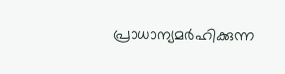പ്രാധാന്യമർഹിക്കുന്ന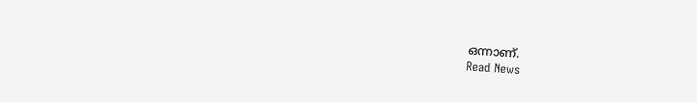ഒന്നാണ്.
Read News